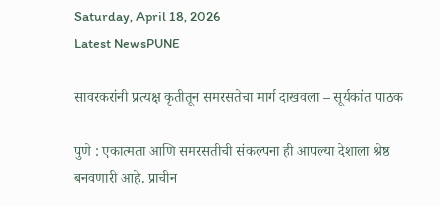Saturday, April 18, 2026
Latest NewsPUNE

सावरकरांनी प्रत्यक्ष कृतीतून समरसतेचा मार्ग दाखवला – सूर्यकांत पाठक

पुणे : एकात्मता आणि समरसतीची संकल्पना ही आपल्या देशाला श्रेष्ठ बनवणारी आहे. प्राचीन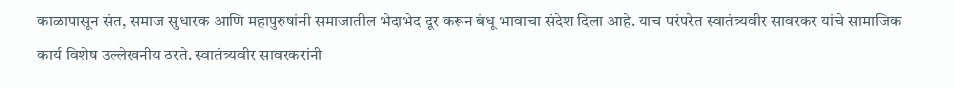काळापासून संत, समाज सुधारक आणि महापुरुषांनी समाजातील भेदाभेद दूर करून बंधू भावाचा संदेश दिला आहे. याच परंपरेत स्वातंत्र्यवीर सावरकर यांचे सामाजिक कार्य विशेष उल्लेखनीय ठरते. स्वातंत्र्यवीर सावरकरांनी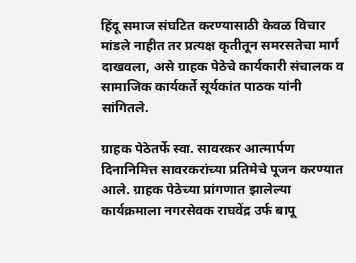हिंदू समाज संघटित करण्यासाठी केवळ विचार मांडले नाहीत तर प्रत्यक्ष कृतीतून समरसतेचा मार्ग दाखवला, असे ग्राहक पेठेचे कार्यकारी संचालक व सामाजिक कार्यकर्ते सूर्यकांत पाठक यांनी सांगितले.

ग्राहक पेठेतर्फे स्वा. सावरकर आत्मार्पण दिनानिमित्त सावरकरांच्या प्रतिमेचे पूजन करण्यात आले. ग्राहक पेठेच्या प्रांगणात झालेल्या कार्यक्रमाला नगरसेवक राघवेंद्र उर्फ बापू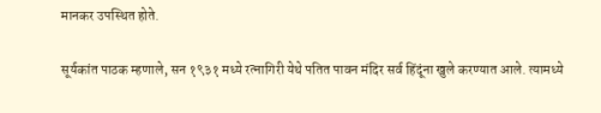मानकर उपस्थित होते.

सूर्यकांत पाठक म्हणाले, सन १९३१ मध्ये रत्नागिरी येथे पतित पावन मंदिर सर्व हिंदूंना खुले करण्यात आले. त्यामध्ये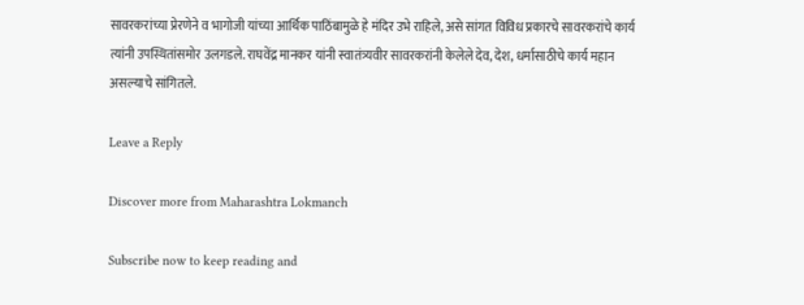सावरकरांच्या प्रेरणेने व भागोजी यांच्या आर्थिक पाठिंबामुळे हे मंदिर उभे राहिले, असे सांगत विविध प्रकारचे सावरकरांचे कार्य त्यांनी उपस्थितांसमोर उलगडले. राघवेंद्र मानकर यांनी स्वातंत्र्यवीर सावरकरांनी केलेले देव, देश, धर्मासाठीचे कार्य महान असल्याचे सांगितले.

Leave a Reply

Discover more from Maharashtra Lokmanch

Subscribe now to keep reading and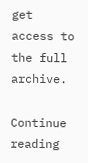get access to the full archive.

Continue reading